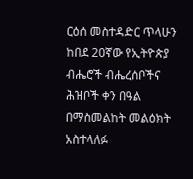ርዕሰ መስተዳድር ጥላሁን ከበደ 20ኛው የኢትዮጵያ ብሔሮች ብሔረሰቦችና ሕዝቦች ቀን በዓል በማስመልከት መልዕክት አስተላለፉ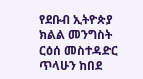የደቡብ ኢትዮጵያ ክልል መንግስት ርዕሰ መስተዳድር ጥላሁን ከበደ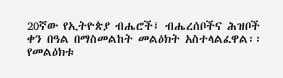20ኛው የኢትዮጵያ ብሔሮች፤ ብሔረሰቦችና ሕዝቦች ቀን በዓል በማስመልከት መልዕክት አስተላልፈዋል፡፡ የመልዕክቱ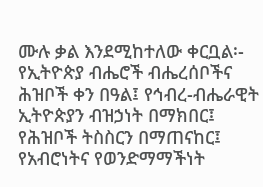ሙሉ ቃል እንደሚከተለው ቀርቧል፡- የኢትዮጵያ ብሔሮች ብሔረሰቦችና ሕዝቦች ቀን በዓል፤ የኅብረ-ብሔራዊት ኢትዮጵያን ብዝኃነት በማክበር፤ የሕዝቦች ትስስርን በማጠናከር፤ የአብሮነትና የወንድማማችነት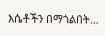እሴቶችን በማጎልበት…